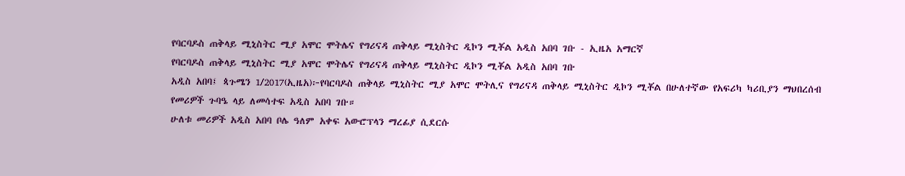የባርባዶስ ጠቅላይ ሚኒስትር ሚያ አሞር ሞትሌና የግሪናዳ ጠቅላይ ሚኒስትር ዲኮን ሚቾል አዲስ አበባ ገቡ - ኢዜአ አማርኛ
የባርባዶስ ጠቅላይ ሚኒስትር ሚያ አሞር ሞትሌና የግሪናዳ ጠቅላይ ሚኒስትር ዲኮን ሚቾል አዲስ አበባ ገቡ
አዲስ አበባ፤ ጳጉሜን 1/2017(ኢዜአ)፦የባርባዶስ ጠቅላይ ሚኒስትር ሚያ አሞር ሞትሊና የግሪናዳ ጠቅላይ ሚኒስትር ዲኮን ሚቾል በሁለተኛው የአፍሪካ ካሪቢያን ማህበረሰብ የመሪዎች ጉባዔ ላይ ለመሳተፍ አዲስ አበባ ገቡ።
ሁለቱ መሪዎች አዲስ አበባ ቦሌ ዓለም አቀፍ አውሮፕላን ማረፊያ ሲደርሱ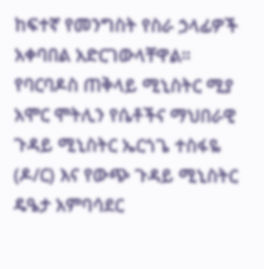ከፍተኛ የመንግስት የስራ ኃላፊዎች አቀባበል አድርገውላቸዋል።
የባርባዶስ ጠቅላይ ሚኒስትር ሚያ አሞር ሞትሊን የሴቶችና ማህበራዊ ጉዳይ ሚኒስትር ኤርጎጌ ተስፋዬ (ዶ/ር) እና የውጭ ጉዳይ ሚኒስትር ዴዔታ አምባሳደር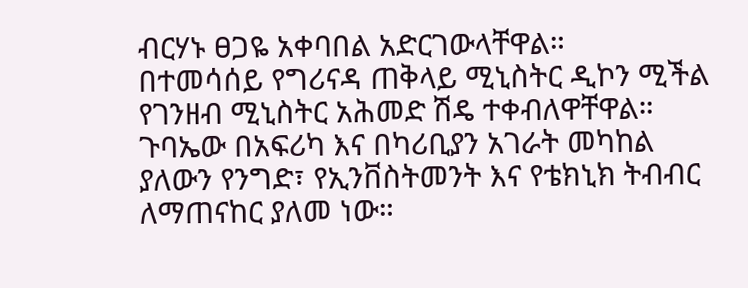ብርሃኑ ፀጋዬ አቀባበል አድርገውላቸዋል።
በተመሳሰይ የግሪናዳ ጠቅላይ ሚኒስትር ዲኮን ሚችል የገንዘብ ሚኒስትር አሕመድ ሽዴ ተቀብለዋቸዋል።
ጉባኤው በአፍሪካ እና በካሪቢያን አገራት መካከል ያለውን የንግድ፣ የኢንቨስትመንት እና የቴክኒክ ትብብር ለማጠናከር ያለመ ነው።